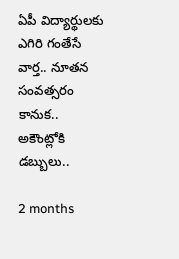ఏపీ విద్యార్థులకు ఎగిరి గంతేసే వార్త.. నూతన సంవత్సరం కానుక.. అకౌంట్లోకి డబ్బులు..

2 months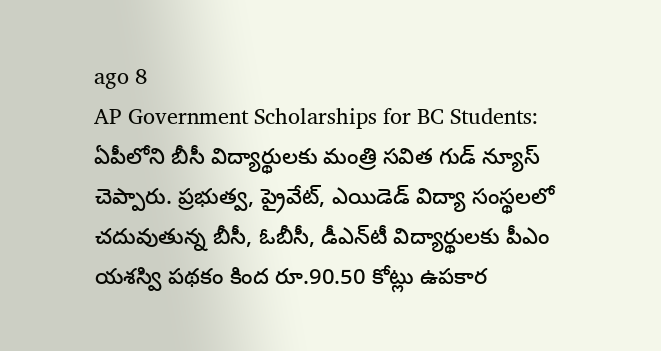ago 8
AP Government Scholarships for BC Students: ఏపీలోని బీసీ విద్యార్థులకు మంత్రి సవిత గుడ్ న్యూస్ చెప్పారు. ప్రభుత్వ, ప్రైవేట్, ఎయిడెడ్ విద్యా సంస్థలలో చదువుతున్న బీసీ, ఓబీసీ, డీఎన్‌టీ విద్యార్థులకు పీఎం యశస్వి పథకం కింద రూ.90.50 కోట్లు ఉపకార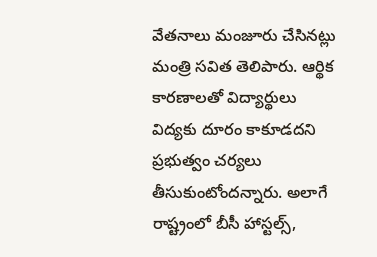వేతనాలు మంజూరు చేసినట్లు మంత్రి సవిత తెలిపారు. ఆర్థిక కారణాలతో విద్యార్థులు విద్యకు దూరం కాకూడదని ప్రభుత్వం చర్యలు తీసుకుంటోందన్నారు. అలాగే రాష్ట్రంలో బీసీ హాస్టల్స్,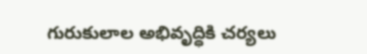గురుకులాల అభివృద్ధికి చర్యలు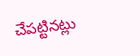చేపట్టినట్లు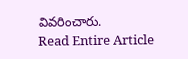వివరించారు.
Read Entire Article